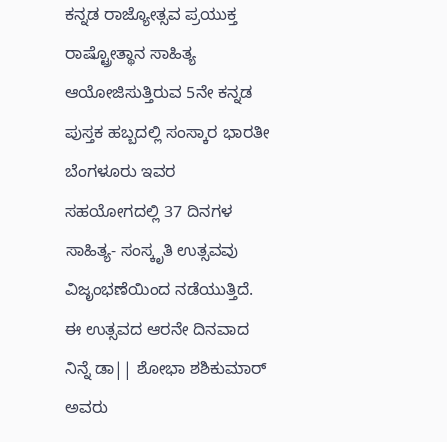ಕನ್ನಡ ರಾಜ್ಯೋತ್ಸವ ಪ್ರಯುಕ್ತ ರಾಷ್ಟ್ರೋತ್ಥಾನ ಸಾಹಿತ್ಯ ಆಯೋಜಿಸುತ್ತಿರುವ 5ನೇ ಕನ್ನಡ ಪುಸ್ತಕ ಹಬ್ಬದಲ್ಲಿ ಸಂಸ್ಕಾರ ಭಾರತೀ ಬೆಂಗಳೂರು ಇವರ ಸಹಯೋಗದಲ್ಲಿ 37 ದಿನಗಳ ಸಾಹಿತ್ಯ- ಸಂಸ್ಕೃತಿ ಉತ್ಸವವು ವಿಜೃಂಭಣೆಯಿಂದ ನಡೆಯುತ್ತಿದೆ. ಈ ಉತ್ಸವದ ಆರನೇ ದಿನವಾದ ನಿನ್ನೆ ಡಾ|| ಶೋಭಾ ಶಶಿಕುಮಾರ್ ಅವರು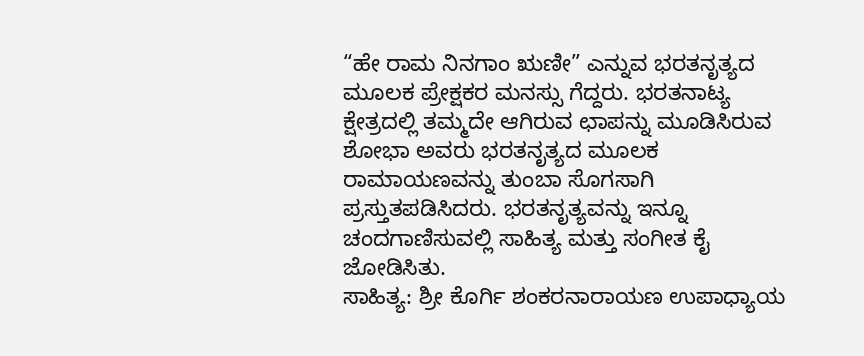“ಹೇ ರಾಮ ನಿನಗಾಂ ಋಣೀ” ಎನ್ನುವ ಭರತನೃತ್ಯದ ಮೂಲಕ ಪ್ರೇಕ್ಷಕರ ಮನಸ್ಸು ಗೆದ್ದರು. ಭರತನಾಟ್ಯ ಕ್ಷೇತ್ರದಲ್ಲಿ ತಮ್ಮದೇ ಆಗಿರುವ ಛಾಪನ್ನು ಮೂಡಿಸಿರುವ ಶೋಭಾ ಅವರು ಭರತನೃತ್ಯದ ಮೂಲಕ ರಾಮಾಯಣವನ್ನು ತುಂಬಾ ಸೊಗಸಾಗಿ ಪ್ರಸ್ತುತಪಡಿಸಿದರು. ಭರತನೃತ್ಯವನ್ನು ಇನ್ನೂ ಚಂದಗಾಣಿಸುವಲ್ಲಿ ಸಾಹಿತ್ಯ ಮತ್ತು ಸಂಗೀತ ಕೈ ಜೋಡಿಸಿತು.
ಸಾಹಿತ್ಯ: ಶ್ರೀ ಕೊರ್ಗಿ ಶಂಕರನಾರಾಯಣ ಉಪಾಧ್ಯಾಯ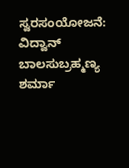ಸ್ವರಸಂಯೋಜನೆ: ವಿದ್ವಾನ್ ಬಾಲಸುಬ್ರಹ್ಮಣ್ಯ ಶರ್ಮಾ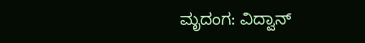ಮೃದಂಗ: ವಿದ್ವಾನ್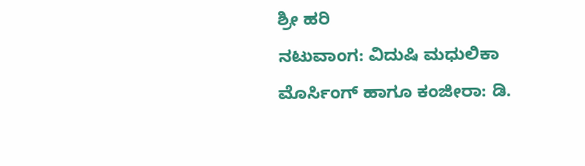ಶ್ರೀ ಹರಿ
ನಟುವಾಂಗ: ವಿದುಷಿ ಮಧುಲಿಕಾ
ಮೊರ್ಸಿಂಗ್ ಹಾಗೂ ಕಂಜೀರಾ: ಡಿ.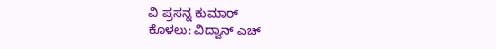ವಿ ಪ್ರಸನ್ನ ಕುಮಾರ್
ಕೊಳಲು: ವಿದ್ವಾನ್ ಎಚ್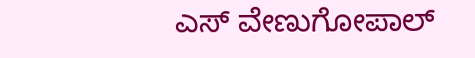ಎಸ್ ವೇಣುಗೋಪಾಲ್